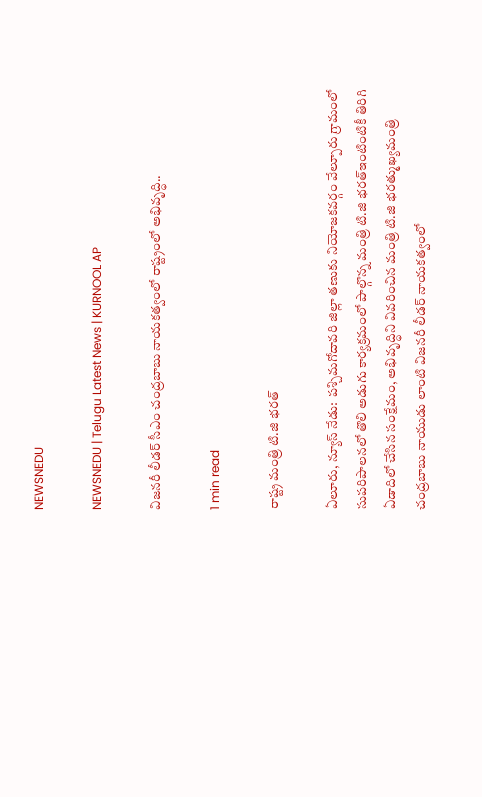NEWSNEDU

NEWSNEDU | Telugu Latest News | KURNOOL AP

విజనరీ లీడర్ సీఎం చంద్రబాబు నాయకత్వంలో రాష్ట్రంలో అభివృద్ధి..

1 min read

రాష్ట్ర మంత్రి టి.జి భ‌ర‌త్

ఏలూరు, న్యూస్ నేడు:  పశ్చిమగోదావరి జిల్లా తణుకు నియోజకవర్గం వేల్పూరు గ్రామంలో  సుప‌రిపాల‌న‌లో తొలి అడుగు కార్యక్రమంలో పాల్గొన్న మంత్రి టి.జి భ‌ర‌త్ఇంటింటికీ తిరిగి ఏడాదిలో చేసిన సంక్షేమం, అభివృద్ధిని వివ‌రించిన మంత్రి టి.జి భ‌ర‌త్ముఖ్యమంత్రి చంద్రబాబు నాయుడు లాంటి విజనరీ లీడర్ నాయకత్వంలో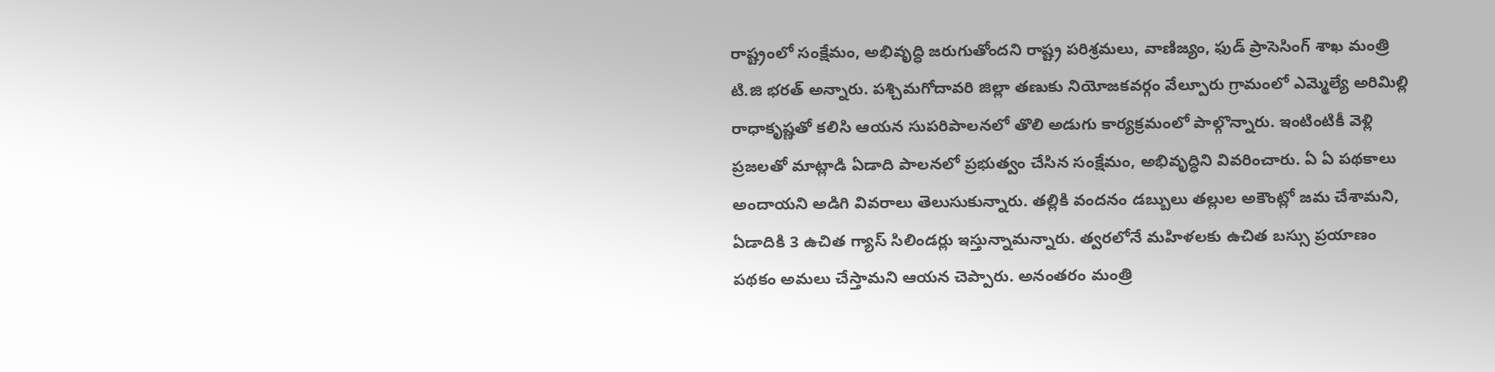రాష్ట్రంలో సంక్షేమం, అభివృద్ధి జరుగుతోందని రాష్ట్ర ప‌రిశ్ర‌మ‌లు, వాణిజ్యం, ఫుడ్ ప్రాసెసింగ్ శాఖ మంత్రి టి.జి భ‌ర‌త్ అన్నారు. పశ్చిమగోదావరి జిల్లా తణుకు నియోజకవర్గం వేల్పూరు గ్రామంలో ఎమ్మెల్యే అరిమిల్లి రాధాకృష్ణతో కలిసి ఆయన సుపరిపాలనలో తొలి అడుగు కార్యక్రమంలో పాల్గొన్నారు. ఇంటింటికీ వెళ్లి ప్రజ‌ల‌తో మాట్లాడి ఏడాది పాలనలో ప్రభుత్వం చేసిన సంక్షేమం, అభివృద్ధిని వివ‌రించారు. ఏ ఏ పథకాలు అందాయని అడిగి వివరాలు తెలుసుకున్నారు. తల్లికి వందనం డబ్బులు తల్లుల అకౌంట్లో జమ చేశామని, ఏడాదికి 3 ఉచిత గ్యాస్ సిలిండర్లు ఇస్తున్నామన్నారు. త్వరలోనే మహిళలకు ఉచిత బస్సు ప్రయాణం పథకం అమలు చేస్తామని ఆయన చెప్పారు. అనంతరం మంత్రి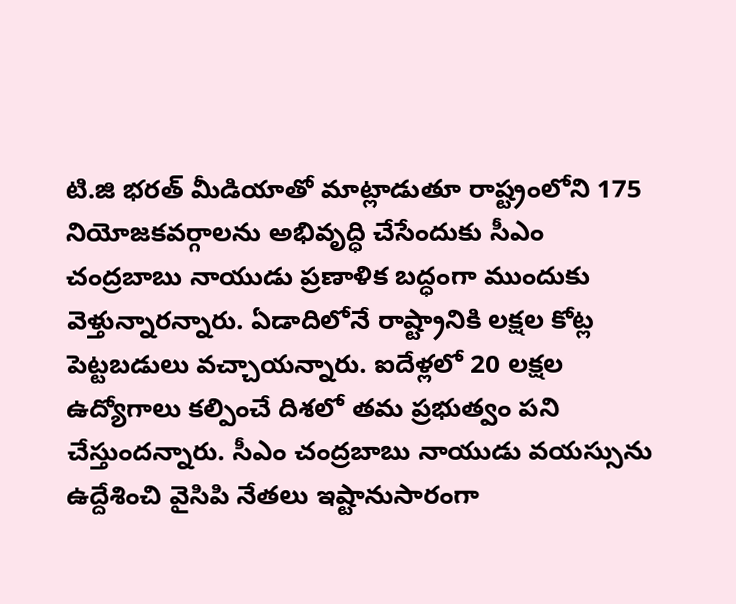టి.జి భరత్ మీడియాతో మాట్లాడుతూ రాష్ట్రంలోని 175 నియోజకవర్గాలను అభివృద్ధి చేసేందుకు సీఎం చంద్రబాబు నాయుడు ప్రణాళిక బద్ధంగా ముందుకు వెళ్తున్నారన్నారు. ఏడాదిలోనే రాష్ట్రానికి లక్షల కోట్ల పెట్టబడులు వచ్చాయన్నారు. ఐదేళ్లలో 20 లక్షల ఉద్యోగాలు కల్పించే దిశలో తమ ప్రభుత్వం పని చేస్తుందన్నారు. సీఎం చంద్రబాబు నాయుడు వయస్సును ఉద్దేశించి వైసిపి నేతలు ఇష్టానుసారంగా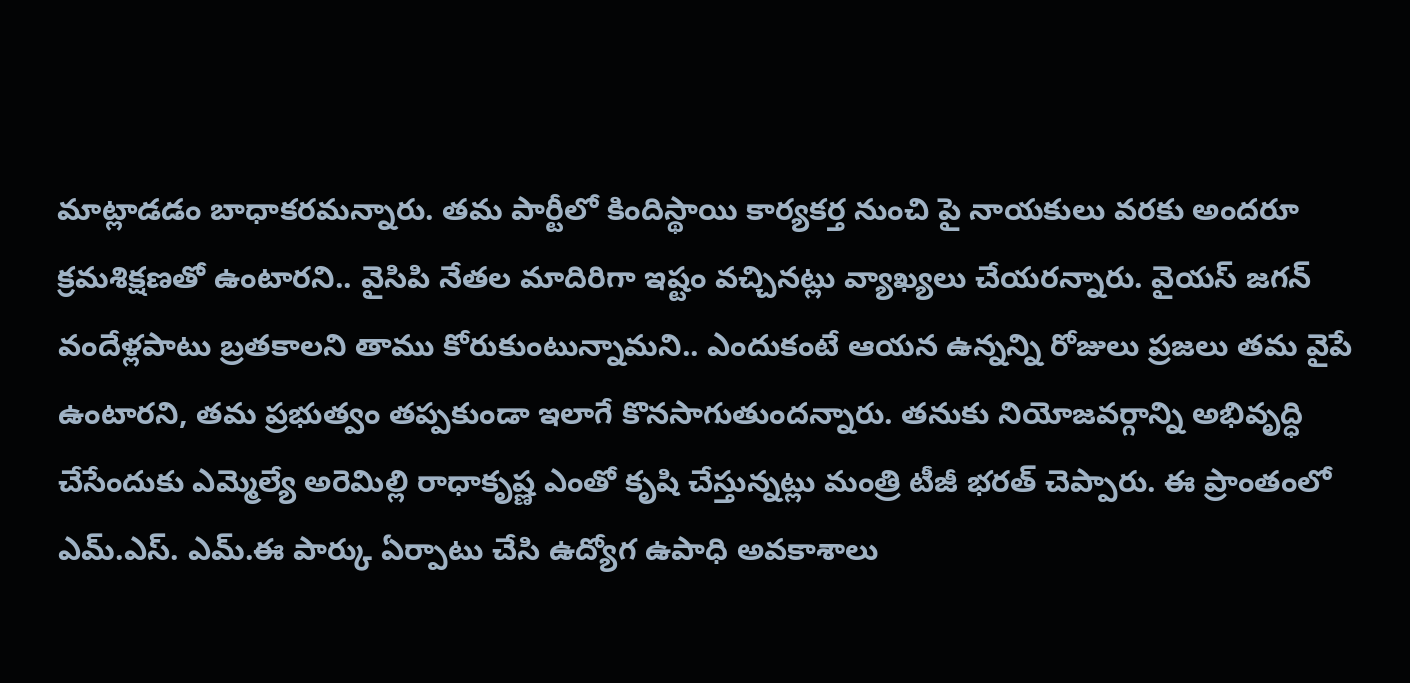మాట్లాడడం బాధాకరమన్నారు. తమ పార్టీలో కిందిస్థాయి కార్యకర్త నుంచి పై నాయకులు వరకు అందరూ క్రమశిక్షణతో ఉంటారని.. వైసిపి నేతల మాదిరిగా ఇష్టం వచ్చినట్లు వ్యాఖ్యలు చేయరన్నారు. వైయస్ జగన్ వందేళ్లపాటు బ్రతకాలని తాము కోరుకుంటున్నామని.. ఎందుకంటే ఆయన ఉన్నన్ని రోజులు ప్రజలు తమ వైపే ఉంటారని, తమ ప్రభుత్వం తప్పకుండా ఇలాగే కొనసాగుతుందన్నారు. తనుకు నియోజవర్గాన్ని అభివృద్ధి చేసేందుకు ఎమ్మెల్యే అరెమిల్లి రాధాకృష్ణ ఎంతో కృషి చేస్తున్నట్లు మంత్రి టీజీ భరత్ చెప్పారు. ఈ ప్రాంతంలో ఎమ్.ఎస్. ఎమ్.ఈ పార్కు ఏర్పాటు చేసి ఉద్యోగ ఉపాధి అవకాశాలు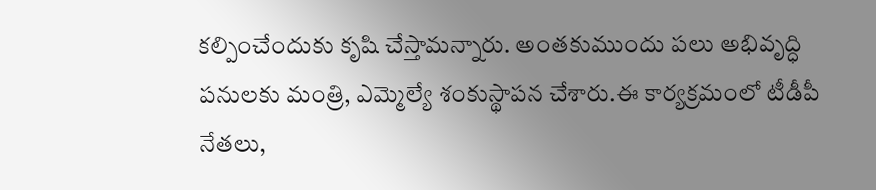కల్పించేందుకు కృషి చేస్తామన్నారు. అంతకుముందు పలు అభివృద్ధి పనులకు మంత్రి, ఎమ్మెల్యే శంకుస్థాపన చేశారు.ఈ కార్యక్రమంలో టీడీపీ నేతలు,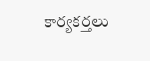కార్యకర్తలు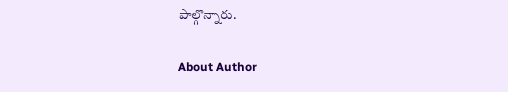పాల్గొన్నారు.

About Author